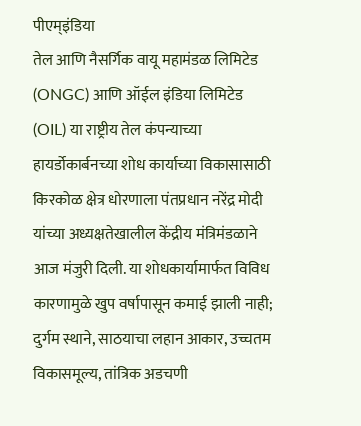पीएम्इंडिया
तेल आणि नैसर्गिक वायू महामंडळ लिमिटेड (ONGC) आणि ऑईल इंडिया लिमिटेड (OIL) या राष्ट्रीय तेल कंपन्याच्या हायर्डोकार्बनच्या शोध कार्याच्या विकासासाठी किरकोळ क्षेत्र धोरणाला पंतप्रधान नरेंद्र मोदी यांच्या अध्यक्षतेखालील केंद्रीय मंत्रिमंडळाने आज मंजुरी दिली. या शोधकार्यामार्फत विविध कारणामुळे खुप वर्षापासून कमाई झाली नाही; दुर्गम स्थाने, साठयाचा लहान आकार, उच्चतम विकासमूल्य, तांत्रिक अडचणी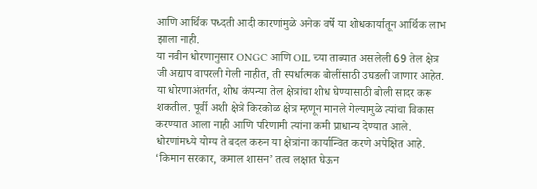आणि आर्थिक पध्दती आदी कारणांमुळे अनेक वर्षे या शोधकार्यातून आर्थिक लाभ झाला नाही.
या नवीन धोरणानुसार ONGC आणि OIL च्या ताब्यात असलेली 69 तेल क्षेत्र जी अद्याप वापरली गेली नाहीत, ती स्पर्धात्मक बोलींसाठी उघडली जाणार आहेत. या धोरणाअंतर्गत, शोध कंपन्या तेल क्षेत्रांचा शोध घेण्यासाठी बोली सादर करू शकतील. पूर्वी अशी क्षेत्रे किरकोळ क्षेत्र म्हणून मानले गेल्यामुळे त्यांचा विकास करण्यात आला नाही आणि परिणामी त्यांना कमी प्राधान्य देण्यात आले. धोरणांमध्ये योग्य ते बदल करुन या क्षेत्रांना कार्यान्वित करणे अपेक्षित आहे. ‘किमान सरकार, कमाल शासन’ तत्व लक्षात घेऊन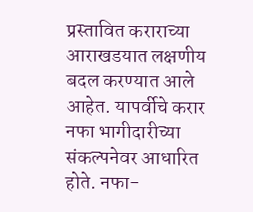प्रस्तावित कराराच्या आराखडयात लक्षणीय बदल करण्यात आले आहेत. यापर्वीचे करार नफा भागीदारीच्या संकल्पनेवर आधारित होते. नफा-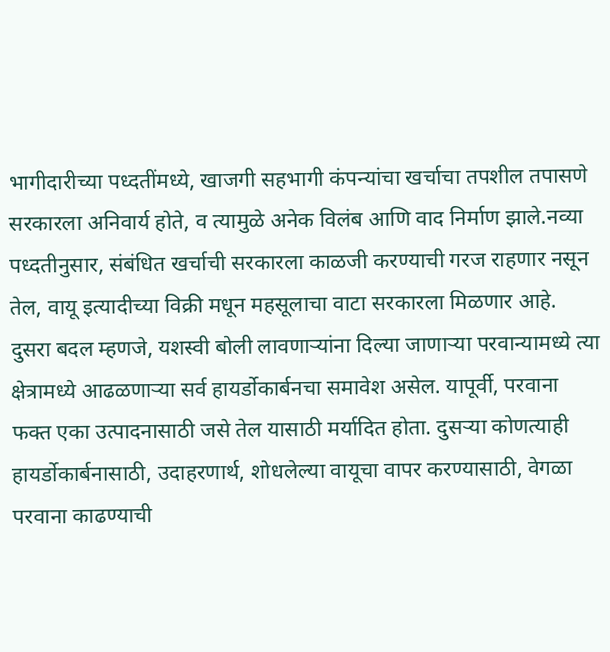भागीदारीच्या पध्दतींमध्ये, खाजगी सहभागी कंपन्यांचा खर्चाचा तपशील तपासणे सरकारला अनिवार्य होते, व त्यामुळे अनेक विलंब आणि वाद निर्माण झाले.नव्या पध्दतीनुसार, संबंधित खर्चाची सरकारला काळजी करण्याची गरज राहणार नसून तेल, वायू इत्यादीच्या विक्री मधून महसूलाचा वाटा सरकारला मिळणार आहे. दुसरा बदल म्हणजे, यशस्वी बोली लावणाऱ्यांना दिल्या जाणाऱ्या परवान्यामध्ये त्या क्षेत्रामध्ये आढळणाऱ्या सर्व हायर्डोकार्बनचा समावेश असेल. यापूर्वी, परवाना फक्त एका उत्पादनासाठी जसे तेल यासाठी मर्यादित होता. दुसऱ्या कोणत्याही हायर्डोकार्बनासाठी, उदाहरणार्थ, शोधलेल्या वायूचा वापर करण्यासाठी, वेगळा परवाना काढण्याची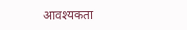आवश्यकता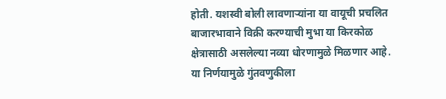होती. यशस्वी बोली लावणाऱ्यांना या वायूची प्रचलित बाजारभावाने विक्री करण्याची मुभा या किरकोळ क्षेत्रासाठी असलेल्या नव्या धोरणामुळे मिळणार आहे.
या निर्णयामुळे गुंतवणुकीला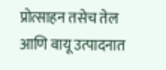प्रोत्साहन तसेच तेल आणि वायू उत्पादनात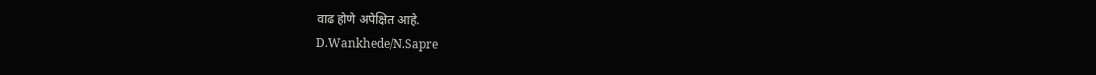वाढ होणे अपेक्षित आहे.
D.Wankhede/N.Sapre